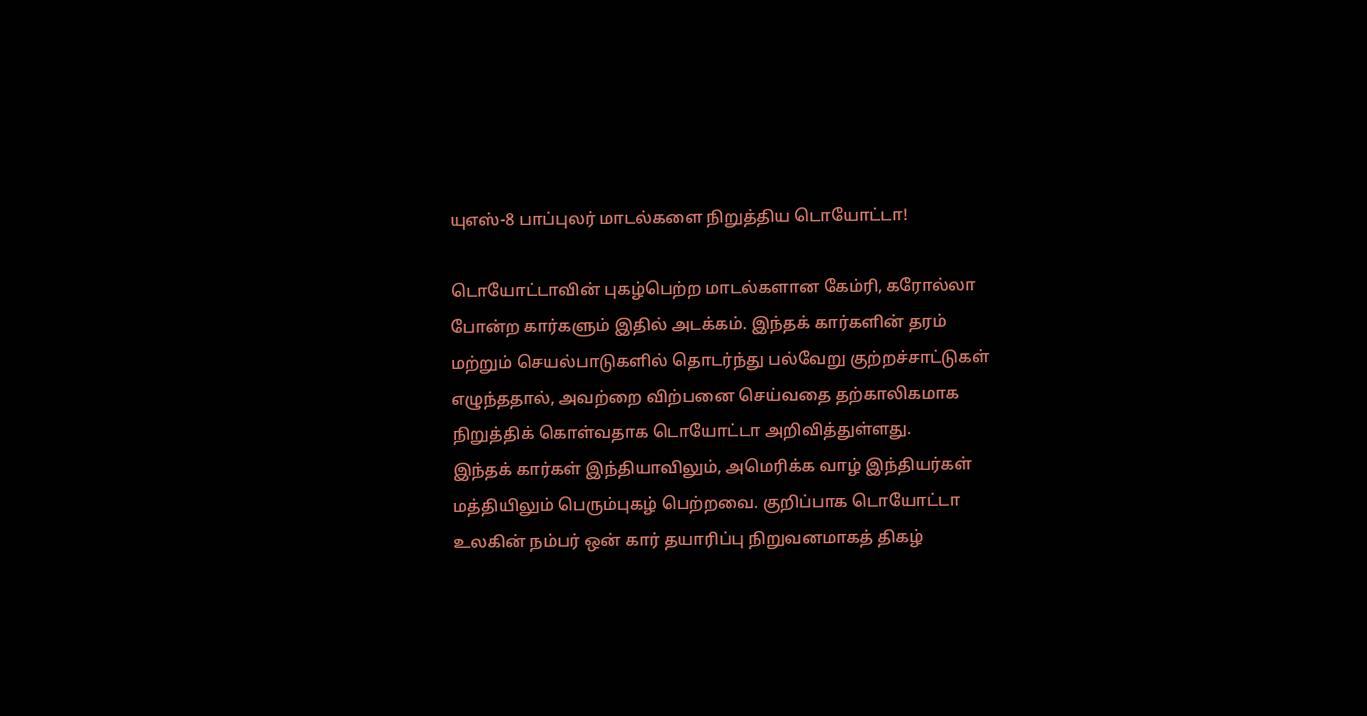யுஎஸ்-8 பாப்புலர் மாடல்களை நிறுத்திய டொயோட்டா!

டொயோட்டாவின் புகழ்பெற்ற மாடல்களான கேம்ரி, கரோல்லா போன்ற கார்களும் இதில் அடக்கம். இந்தக் கார்களின் தரம் மற்றும் செயல்பாடுகளில் தொடர்ந்து பல்வேறு குற்றச்சாட்டுகள் எழுந்ததால், அவற்றை விற்பனை செய்வதை தற்காலிகமாக நிறுத்திக் கொள்வதாக டொயோட்டா அறிவித்துள்ளது.
இந்தக் கார்கள் இந்தியாவிலும், அமெரிக்க வாழ் இந்தியர்கள் மத்தியிலும் பெரும்புகழ் பெற்றவை. குறிப்பாக டொயோட்டா உலகின் நம்பர் ஒன் கார் தயாரிப்பு நிறுவனமாகத் திகழ்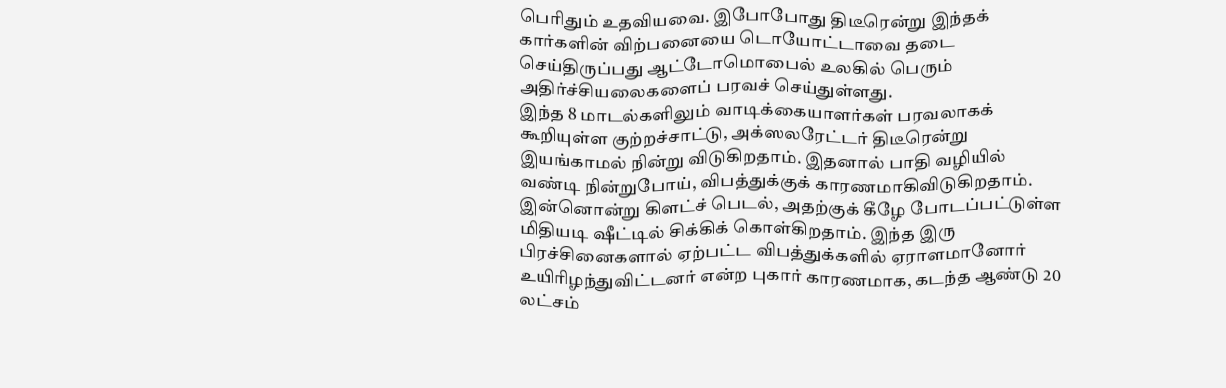பெரிதும் உதவியவை. இபோபோது திடீரென்று இந்தக் கார்களின் விற்பனையை டொயோட்டாவை தடை செய்திருப்பது ஆட்டோமொபைல் உலகில் பெரும் அதிர்ச்சியலைகளைப் பரவச் செய்துள்ளது.
இந்த 8 மாடல்களிலும் வாடிக்கையாளர்கள் பரவலாகக் கூறியுள்ள குற்றச்சாட்டு, அக்ஸலரேட்டர் திடீரென்று இயங்காமல் நின்று விடுகிறதாம். இதனால் பாதி வழியில் வண்டி நின்றுபோய், விபத்துக்குக் காரணமாகிவிடுகிறதாம்.
இன்னொன்று கிளட்ச் பெடல், அதற்குக் கீழே போடப்பட்டுள்ள மிதியடி ஷீட்டில் சிக்கிக் கொள்கிறதாம். இந்த இரு பிரச்சினைகளால் ஏற்பட்ட விபத்துக்களில் ஏராளமானோர் உயிரிழந்துவிட்டனர் என்ற புகார் காரணமாக, கடந்த ஆண்டு 20 லட்சம்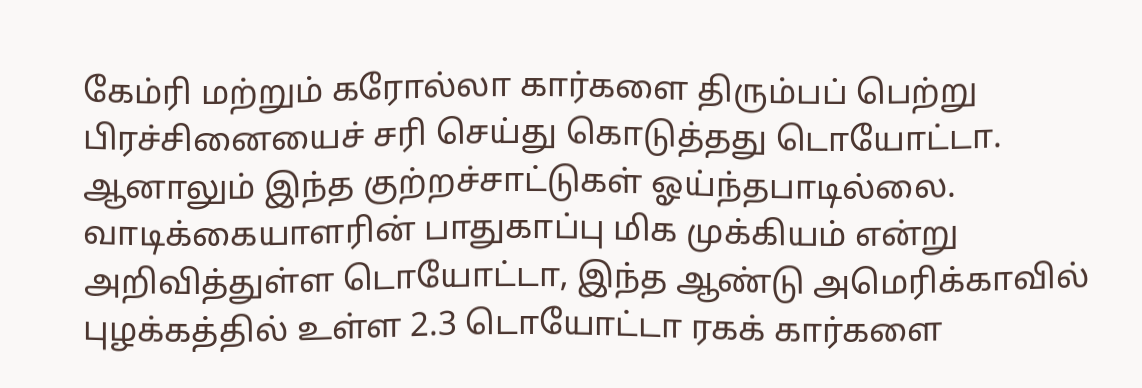கேம்ரி மற்றும் கரோல்லா கார்களை திரும்பப் பெற்று பிரச்சினையைச் சரி செய்து கொடுத்தது டொயோட்டா.
ஆனாலும் இந்த குற்றச்சாட்டுகள் ஓய்ந்தபாடில்லை.
வாடிக்கையாளரின் பாதுகாப்பு மிக முக்கியம் என்று அறிவித்துள்ள டொயோட்டா, இந்த ஆண்டு அமெரிக்காவில் புழக்கத்தில் உள்ள 2.3 டொயோட்டா ரகக் கார்களை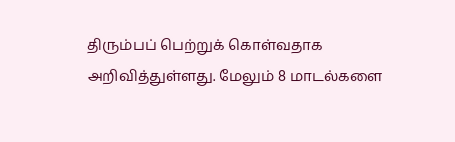திரும்பப் பெற்றுக் கொள்வதாக அறிவித்துள்ளது. மேலும் 8 மாடல்களை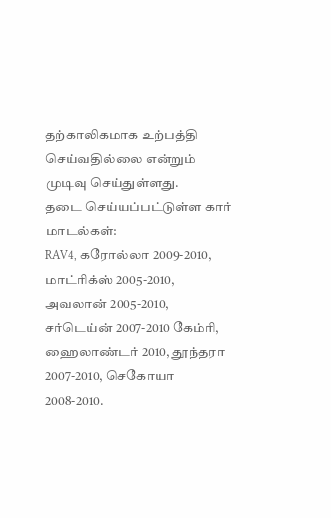தற்காலிகமாக உற்பத்தி செய்வதில்லை என்றும் முடிவு செய்துள்ளது.
தடை செய்யப்பட்டுள்ள கார் மாடல்கள்:
RAV4, கரோல்லா 2009-2010, மாட்ரிக்ஸ் 2005-2010, அவலான் 2005-2010, சர்டெய்ன் 2007-2010 கேம்ரி, ஹைலாண்டர் 2010, தூந்தரா 2007-2010, செகோயா 2008-2010.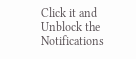Click it and Unblock the Notifications